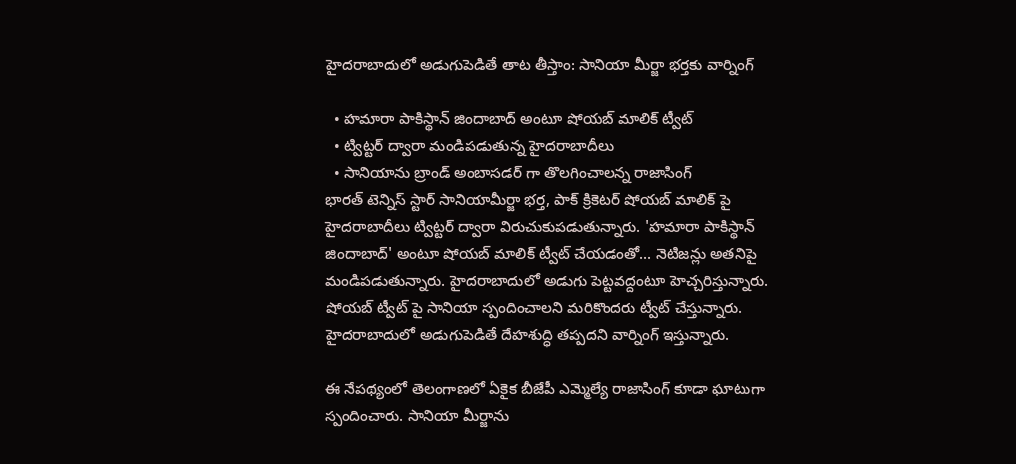హైదరాబాదులో అడుగుపెడితే తాట తీస్తాం: సానియా మీర్జా భర్తకు వార్నింగ్

  • హమారా పాకిస్థాన్ జిందాబాద్ అంటూ షోయబ్ మాలిక్ ట్వీట్
  • ట్విట్టర్ ద్వారా మండిపడుతున్న హైదరాబాదీలు
  • సానియాను బ్రాండ్ అంబాసడర్ గా తొలగించాలన్న రాజాసింగ్
భారత్ టెన్నిస్ స్టార్ సానియామీర్జా భర్త, పాక్ క్రికెటర్ షోయబ్ మాలిక్ పై హైదరాబాదీలు ట్విట్టర్ ద్వారా విరుచుకుపడుతున్నారు. 'హమారా పాకిస్థాన్ జిందాబాద్' అంటూ షోయబ్ మాలిక్ ట్వీట్ చేయడంతో... నెటిజన్లు అతనిపై మండిపడుతున్నారు. హైదరాబాదులో అడుగు పెట్టవద్దంటూ హెచ్చరిస్తున్నారు. షోయబ్ ట్వీట్ పై సానియా స్పందించాలని మరికొందరు ట్వీట్ చేస్తున్నారు. హైదరాబాదులో అడుగుపెడితే దేహశుద్ధి తప్పదని వార్నింగ్ ఇస్తున్నారు.

ఈ నేపథ్యంలో తెలంగాణలో ఏకైక బీజేపీ ఎమ్మెల్యే రాజాసింగ్ కూడా ఘాటుగా స్పందించారు. సానియా మీర్జాను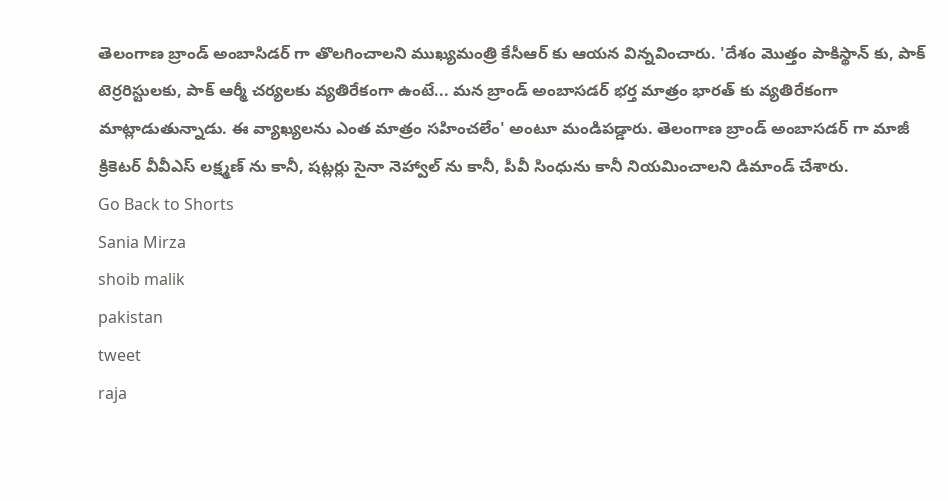తెలంగాణ బ్రాండ్ అంబాసిడర్ గా తొలగించాలని ముఖ్యమంత్రి కేసీఆర్ కు ఆయన విన్నవించారు. 'దేశం మొత్తం పాకిస్థాన్ కు, పాక్ టెర్రరిస్టులకు, పాక్ ఆర్మీ చర్యలకు వ్యతిరేకంగా ఉంటే... మన బ్రాండ్ అంబాసడర్ భర్త మాత్రం భారత్ కు వ్యతిరేకంగా మాట్లాడుతున్నాడు. ఈ వ్యాఖ్యలను ఎంత మాత్రం సహించలేం' అంటూ మండిపడ్డారు. తెలంగాణ బ్రాండ్ అంబాసడర్ గా మాజీ క్రికెటర్ వీవీఎస్ లక్ష్మణ్ ను కానీ, షట్లర్లు సైనా నెహ్వాల్ ను కానీ, పీవీ సింధును కానీ నియమించాలని డిమాండ్ చేశారు.
Go Back to Shorts
Sania Mirza
shoib malik
pakistan
tweet
raja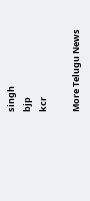singh
bjp
kcr

More Telugu News